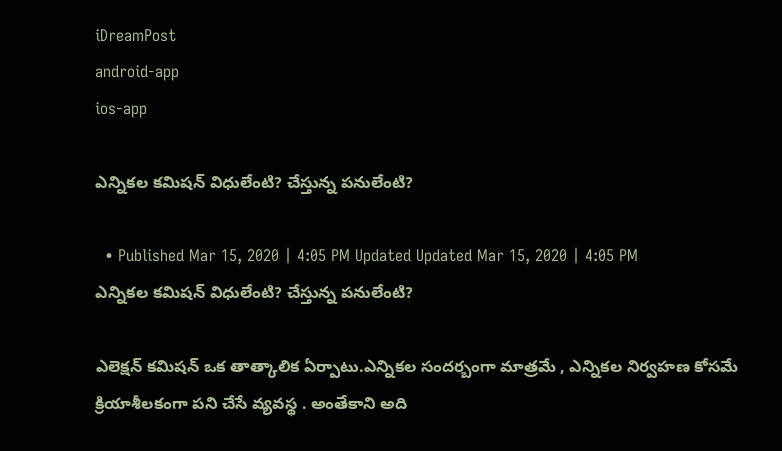iDreamPost
android-app
ios-app

ఎన్నికల కమిషన్ విధులేంటి? చేస్తున్న పనులేంటి?

  • Published Mar 15, 2020 | 4:05 PM Updated Updated Mar 15, 2020 | 4:05 PM
ఎన్నికల కమిషన్ విధులేంటి? చేస్తున్న పనులేంటి?

ఎలెక్షన్ కమిషన్ ఒక తాత్కాలిక ఏర్పాటు.ఎన్నికల సందర్బంగా మాత్రమే , ఎన్నికల నిర్వహణ కోసమే క్రియాశీలకంగా పని చేసే వ్యవస్థ . అంతేకాని అది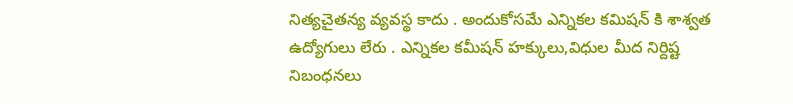నిత్యచైతన్య వ్యవస్థ కాదు . అందుకోసమే ఎన్నికల కమిషన్ కి శాశ్వత ఉద్యోగులు లేరు . ఎన్నికల కమీషన్ హక్కులు,విధుల మీద నిర్దిష్ట నిబంధనలు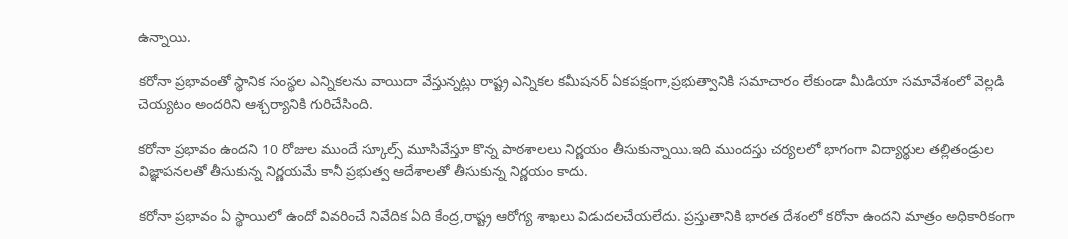ఉన్నాయి.

కరోనా ప్రభావంతో స్థానిక సంస్థల ఎన్నికలను వాయిదా వేస్తున్నట్లు రాష్ట్ర ఎన్నికల కమీషనర్ ఏకపక్షంగా,ప్రభుత్వానికి సమాచారం లేకుండా మీడియా సమావేశంలో వెల్లడి చెయ్యటం అందరిని ఆశ్చర్యానికి గురిచేసింది.

కరోనా ప్రభావం ఉందని 10 రోజుల ముందే స్కూల్స్ మూసివేస్తూ కొన్న పాఠశాలలు నిర్ణయం తీసుకున్నాయి.ఇది ముందస్తు చర్యలలో భాగంగా విద్యార్థుల తల్లితండ్రుల విజ్ఞాపనలతో తీసుకున్న నిర్ణయమే కానీ ప్రభుత్వ ఆదేశాలతో తీసుకున్న నిర్ణయం కాదు.

కరోనా ప్రభావం ఏ స్థాయిలో ఉందో వివరించే నివేదిక ఏది కేంద్ర,రాష్ట్ర ఆరోగ్య శాఖలు విడుదలచేయలేదు. ప్రస్తుతానికి భారత దేశంలో కరోనా ఉందని మాత్రం అధికారికంగా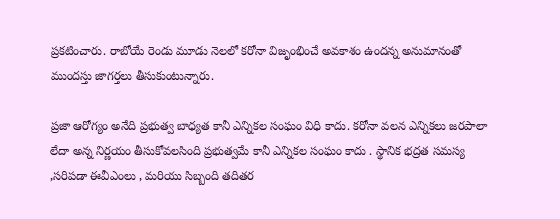ప్రకటించారు. రాబోయే రెండు మూడు నెలలో కరోనా విజృంభించే అవకాశం ఉందన్న అనుమానంతో ముందస్తు జాగర్తలు తీసుకుంటున్నారు.

ప్రజా ఆరోగ్యం అనేది ప్రభుత్వ బాధ్యత కానీ ఎన్నికల సంఘం విధి కాదు. కరోనా వలన ఎన్నికలు జరపాలా లేదా అన్న నిర్ణయం తీసుకోవలసింది ప్రభుత్వమే కానీ ఎన్నికల సంఘం కాదు . స్థానిక భద్రత సమస్య ,సరిపడా ఈవీఎంలు , మరియు సిబ్బంది తదితర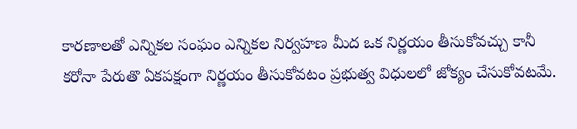కారణాలతో ఎన్నికల సంఘం ఎన్నికల నిర్వహణ మీద ఒక నిర్ణయం తీసుకోవచ్చు కానీ కరోనా పేరుతొ ఏకపక్షంగా నిర్ణయం తీసుకోవటం ప్రభుత్వ విధులలో జోక్యం చేసుకోవటమే.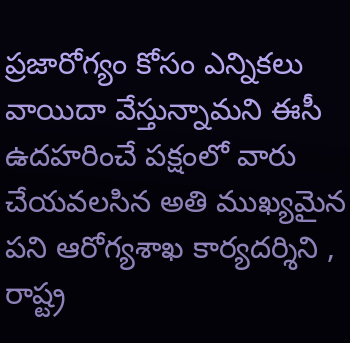ప్రజారోగ్యం కోసం ఎన్నికలు వాయిదా వేస్తున్నామని ఈసీ ఉదహరించే పక్షంలో వారు చేయవలసిన అతి ముఖ్యమైన పని ఆరోగ్యశాఖ కార్యదర్శిని , రాష్ట్ర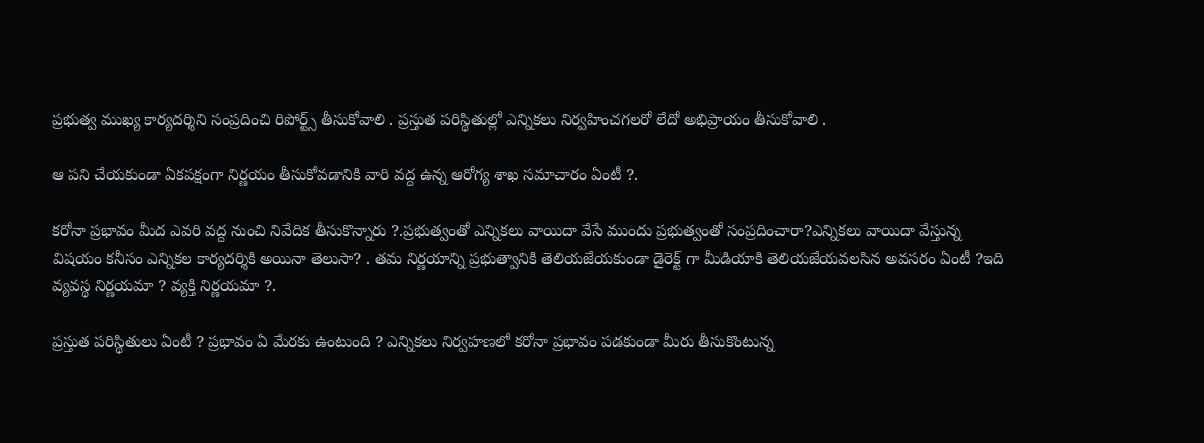ప్రభుత్వ ముఖ్య కార్యదర్శిని సంప్రదించి రిపోర్ట్స్ తీసుకోవాలి . ప్రస్తుత పరిస్థితుల్లో ఎన్నికలు నిర్వహించగలరో లేదో అభిప్రాయం తీసుకోవాలి .

ఆ పని చేయకుండా ఏకపక్షంగా నిర్ణయం తీసుకోవడానికి వారి వద్ద ఉన్న ఆరోగ్య శాఖ సమాచారం ఏంటీ ?.

కరోనా ప్రభావం మీద ఎవరి వద్ద నుంచి నివేదిక తీసుకొన్నారు ?.ప్రభుత్వంతో ఎన్నికలు వాయిదా వేసే ముందు ప్రభుత్వంతో సంప్రదించారా?ఎన్నికలు వాయిదా వేస్తున్న విషయం కనీసం ఎన్నికల కార్యదర్శికి అయినా తెలుసా? . తమ నిర్ణయాన్ని ప్రభుత్వానికి తెలియజేయకుండా డైరెక్ట్ గా మీడియాకి తెలియజేయవలసిన అవసరం ఏంటీ ?ఇది వ్యవస్థ నిర్ణయమా ? వ్యక్తి నిర్ణయమా ?.

ప్రస్తుత పరిస్థితులు ఏంటీ ? ప్రభావం ఏ మేరకు ఉంటుంది ? ఎన్నికలు నిర్వహణలో కరోనా ప్రభావం పడకుండా మీరు తీసుకొంటున్న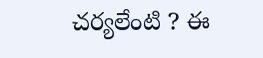చర్యలేంటి ? ఈ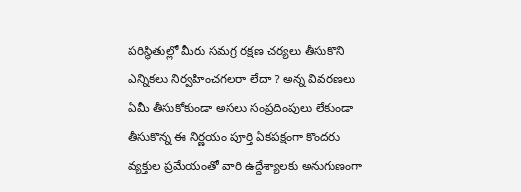పరిస్థితుల్లో మీరు సమగ్ర రక్షణ చర్యలు తీసుకొని ఎన్నికలు నిర్వహించగలరా లేదా ? అన్న వివరణలు ఏమీ తీసుకోకుండా అసలు సంప్రదింపులు లేకుండా తీసుకొన్న ఈ నిర్ణయం పూర్తి ఏకపక్షంగా కొందరు వ్యక్తుల ప్రమేయంతో వారి ఉద్దేశ్యాలకు అనుగుణంగా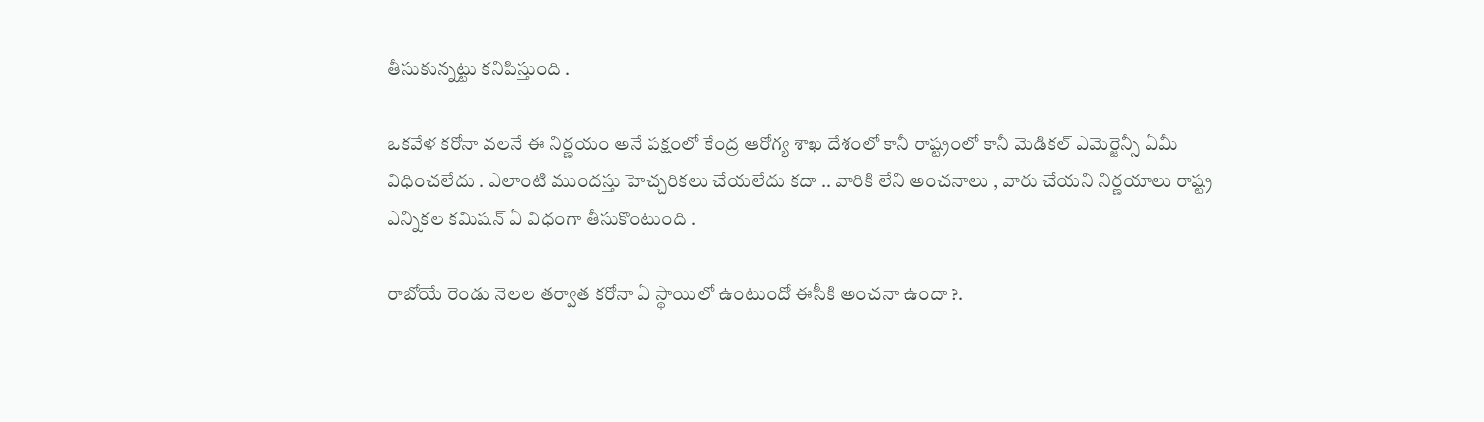తీసుకున్నట్టు కనిపిస్తుంది .

ఒకవేళ కరోనా వలనే ఈ నిర్ణయం అనే పక్షంలో కేంద్ర ఆరోగ్య శాఖ దేశంలో కానీ రాష్ట్రంలో కానీ మెడికల్ ఎమెర్జెన్సీ ఏమీ విధించలేదు . ఎలాంటి ముందస్తు హెచ్చరికలు చేయలేదు కదా .. వారికి లేని అంచనాలు , వారు చేయని నిర్ణయాలు రాష్ట్ర ఎన్నికల కమిషన్ ఏ విధంగా తీసుకొంటుంది .

రాబోయే రెండు నెలల తర్వాత కరోనా ఏ స్థాయిలో ఉంటుందో ఈసీకి అంచనా ఉందా ?.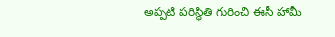అప్పటి పరిస్థితి గురించి ఈసీ హామీ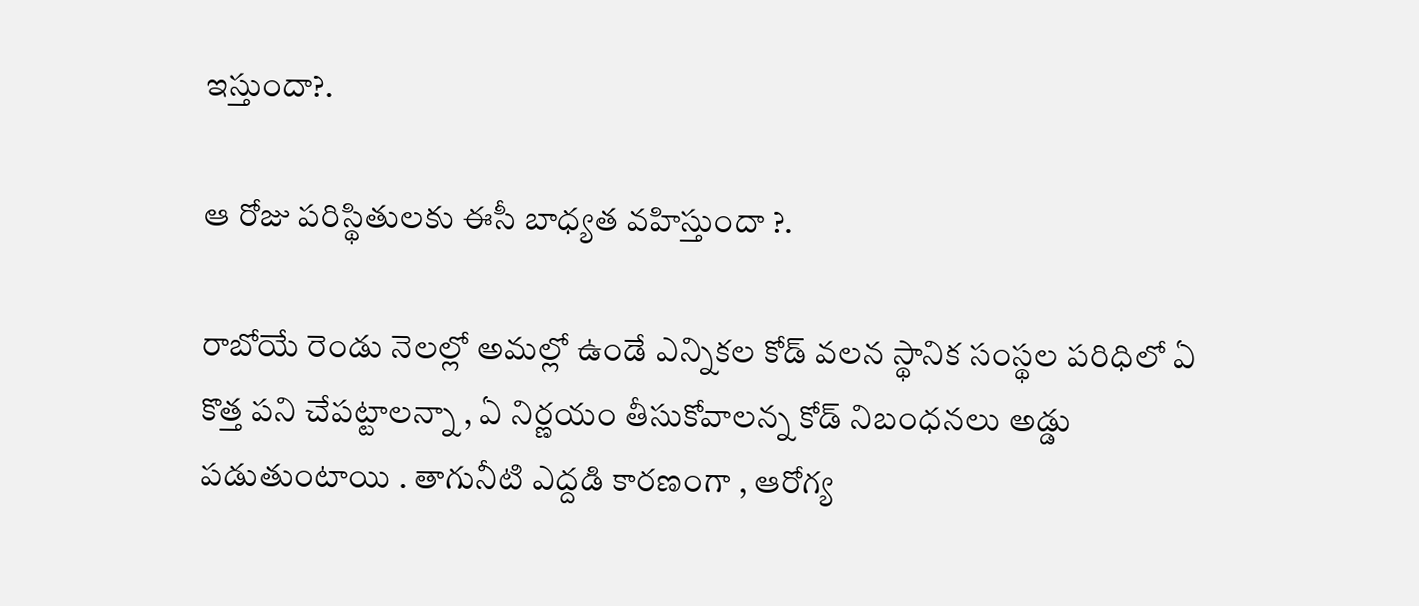ఇస్తుందా?.

ఆ రోజు పరిస్థితులకు ఈసీ బాధ్యత వహిస్తుందా ?.

రాబోయే రెండు నెలల్లో అమల్లో ఉండే ఎన్నికల కోడ్ వలన స్థానిక సంస్థల పరిధిలో ఏ కొత్త పని చేపట్టాలన్నా , ఏ నిర్ణయం తీసుకోవాలన్న కోడ్ నిబంధనలు అడ్డు పడుతుంటాయి . తాగునీటి ఎద్దడి కారణంగా , ఆరోగ్య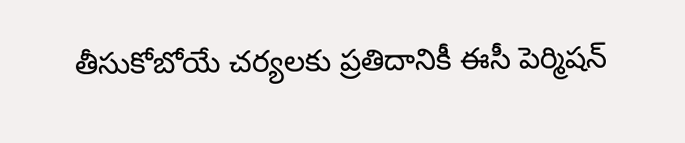తీసుకోబోయే చర్యలకు ప్రతిదానికీ ఈసీ పెర్మిషన్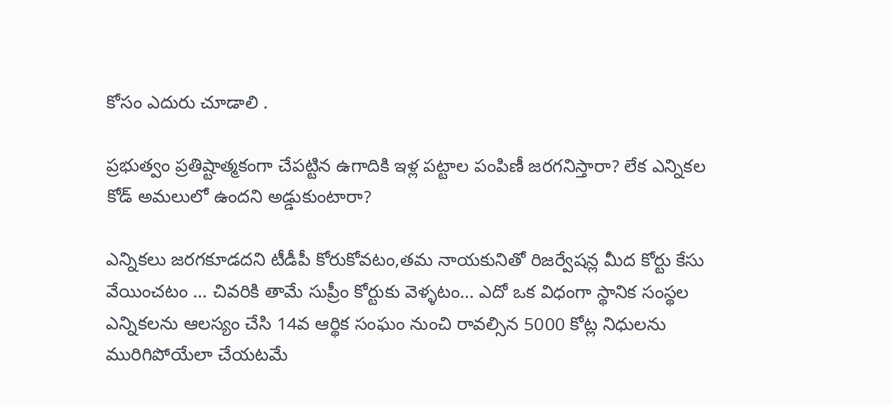కోసం ఎదురు చూడాలి .

ప్రభుత్వం ప్రతిష్టాత్మకంగా చేపట్టిన ఉగాదికి ఇళ్ల పట్టాల పంపిణీ జరగనిస్తారా? లేక ఎన్నికల కోడ్ అమలులో ఉందని అడ్డుకుంటారా?

ఎన్నికలు జరగకూడదని టీడీపీ కోరుకోవటం,తమ నాయకునితో రిజర్వేషన్ల మీద కోర్టు కేసు వేయించటం … చివరికి తామే సుప్రీం కోర్టుకు వెళ్ళటం… ఎదో ఒక విధంగా స్థానిక సంస్థల ఎన్నికలను ఆలస్యం చేసి 14వ ఆర్థిక సంఘం నుంచి రావల్సిన 5000 కోట్ల నిధులను మురిగిపోయేలా చేయటమే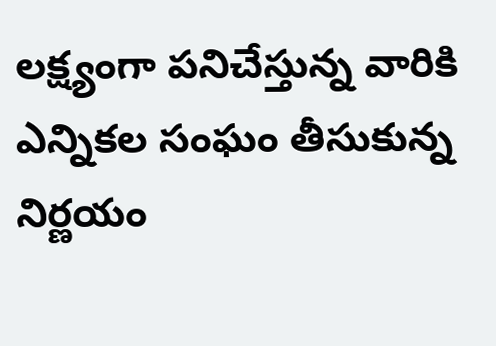లక్ష్యంగా పనిచేస్తున్న వారికి ఎన్నికల సంఘం తీసుకున్న నిర్ణయం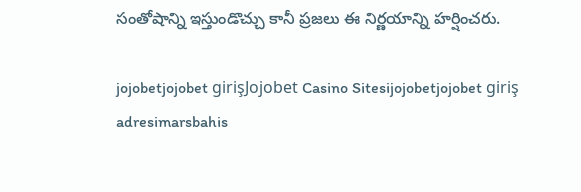సంతోషాన్ని ఇస్తుండొచ్చు కానీ ప్రజలు ఈ నిర్ణయాన్ని హర్షించరు.

jojobetjojobet girişJojobet Casino Sitesijojobetjojobet giriş adresimarsbahis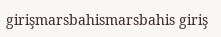girişmarsbahismarsbahis giriş